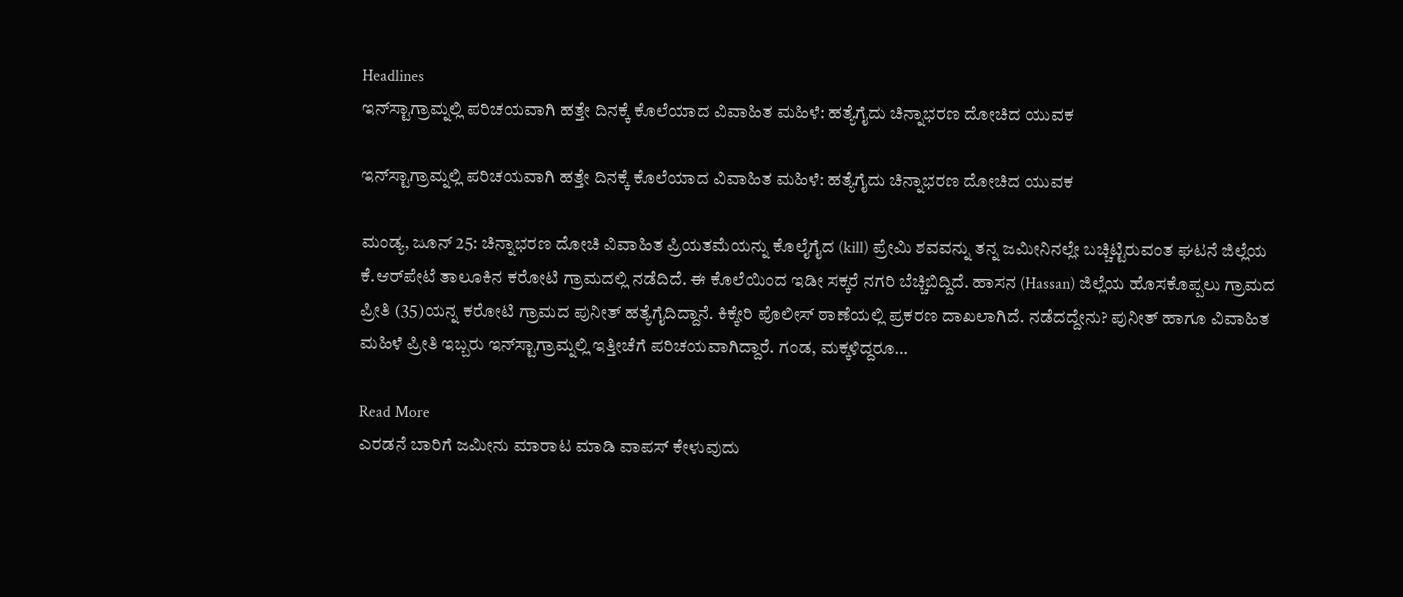Headlines
ಇನ್‌ಸ್ಟಾಗ್ರಾಮ್ನಲ್ಲಿ ಪರಿಚಯವಾಗಿ ಹತ್ತೇ ದಿನಕ್ಕೆ ಕೊಲೆಯಾದ ವಿವಾಹಿತ ಮಹಿಳೆ: ಹತ್ಯೆಗೈದು ಚಿನ್ನಾಭರಣ ದೋಚಿದ ಯುವಕ

ಇನ್‌ಸ್ಟಾಗ್ರಾಮ್ನಲ್ಲಿ ಪರಿಚಯವಾಗಿ ಹತ್ತೇ ದಿನಕ್ಕೆ ಕೊಲೆಯಾದ ವಿವಾಹಿತ ಮಹಿಳೆ: ಹತ್ಯೆಗೈದು ಚಿನ್ನಾಭರಣ ದೋಚಿದ ಯುವಕ

ಮಂಡ್ಯ, ಜೂನ್ 25: ಚಿನ್ನಾಭರಣ ದೋಚಿ ವಿವಾಹಿತ ಪ್ರಿಯತಮೆಯನ್ನು ಕೊಲೈಗೈದ (kill) ಪ್ರೇಮಿ ಶವವನ್ನು ತನ್ನ ಜಮೀನಿನಲ್ಲೇ ಬಚ್ಚಿಟ್ಟಿರುವಂತ ಘಟನೆ ಜಿಲ್ಲೆಯ ಕೆ.ಆರ್‌ಪೇಟೆ ತಾಲೂಕಿನ ಕರೋಟಿ ಗ್ರಾಮದಲ್ಲಿ ನಡೆದಿದೆ. ಈ ಕೊಲೆಯಿಂದ ಇಡೀ ಸಕ್ಕರೆ ನಗರಿ ಬೆಚ್ಚಿಬಿದ್ದಿದೆ. ಹಾಸನ (Hassan) ಜಿಲ್ಲೆಯ ಹೊಸಕೊಪ್ಪಲು ಗ್ರಾಮದ ಪ್ರೀತಿ (35)ಯನ್ನ ಕರೋಟಿ ಗ್ರಾಮದ ಪುನೀತ್ ಹತ್ಯೆಗೈದಿದ್ದಾನೆ. ಕಿಕ್ಕೇರಿ ಪೊಲೀಸ್ ಠಾಣೆಯಲ್ಲಿ ಪ್ರಕರಣ ದಾಖಲಾಗಿದೆ. ನಡೆದದ್ದೇನು? ಪುನೀತ್ ಹಾಗೂ ವಿವಾಹಿತ ಮಹಿಳೆ ಪ್ರೀತಿ ಇಬ್ಬರು ಇನ್‌ಸ್ಟಾಗ್ರಾಮ್ನಲ್ಲಿ ಇತ್ತೀಚೆಗೆ ಪರಿಚಯವಾಗಿದ್ದಾರೆ. ಗಂಡ, ಮಕ್ಕಳಿದ್ದರೂ…

Read More
ಎರಡನೆ ಬಾರಿಗೆ ಜಮೀನು ಮಾರಾಟ ಮಾಡಿ ವಾಪಸ್ ಕೇಳುವುದು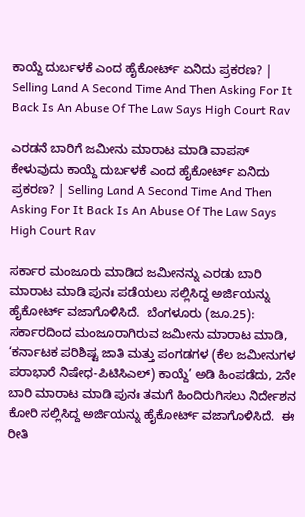ಕಾಯ್ದೆ ದುರ್ಬಳಕೆ ಎಂದ ಹೈಕೋರ್ಟ್ ಏನಿದು ಪ್ರಕರಣ? | Selling Land A Second Time And Then Asking For It Back Is An Abuse Of The Law Says High Court Rav

ಎರಡನೆ ಬಾರಿಗೆ ಜಮೀನು ಮಾರಾಟ ಮಾಡಿ ವಾಪಸ್ ಕೇಳುವುದು ಕಾಯ್ದೆ ದುರ್ಬಳಕೆ ಎಂದ ಹೈಕೋರ್ಟ್ ಏನಿದು ಪ್ರಕರಣ? | Selling Land A Second Time And Then Asking For It Back Is An Abuse Of The Law Says High Court Rav

ಸರ್ಕಾರ ಮಂಜೂರು ಮಾಡಿದ ಜಮೀನನ್ನು ಎರಡು ಬಾರಿ ಮಾರಾಟ ಮಾಡಿ ಪುನಃ ಪಡೆಯಲು ಸಲ್ಲಿಸಿದ್ದ ಅರ್ಜಿಯನ್ನು ಹೈಕೋರ್ಟ್ ವಜಾಗೊಳಿಸಿದೆ.  ಬೆಂಗಳೂರು (ಜೂ.25): ಸರ್ಕಾರದಿಂದ ಮಂಜೂರಾಗಿರುವ ಜಮೀನು ಮಾರಾಟ ಮಾಡಿ, ‘ಕರ್ನಾಟಕ ಪರಿಶಿಷ್ಟ ಜಾತಿ ಮತ್ತು ಪಂಗಡಗಳ (ಕೆಲ ಜಮೀನುಗಳ ಪರಾಭಾರೆ ನಿಷೇಧ-ಪಿಟಿಸಿಎಲ್) ಕಾಯ್ದೆ’ ಅಡಿ ಹಿಂಪಡೆದು, 2ನೇ ಬಾರಿ ಮಾರಾಟ ಮಾಡಿ ಪುನಃ ತಮಗೆ ಹಿಂದಿರುಗಿಸಲು ನಿರ್ದೇಶನ ಕೋರಿ ಸಲ್ಲಿಸಿದ್ದ ಅರ್ಜಿಯನ್ನು ಹೈಕೋರ್ಟ್ ವಜಾಗೊಳಿಸಿದೆ.  ಈ ರೀತಿ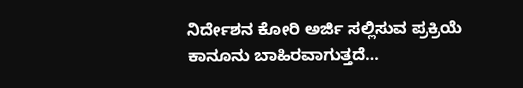ನಿರ್ದೇಶನ ಕೋರಿ ಅರ್ಜಿ ಸಲ್ಲಿಸುವ ಪ್ರಕ್ರಿಯೆ ಕಾನೂನು ಬಾಹಿರವಾಗುತ್ತದೆ…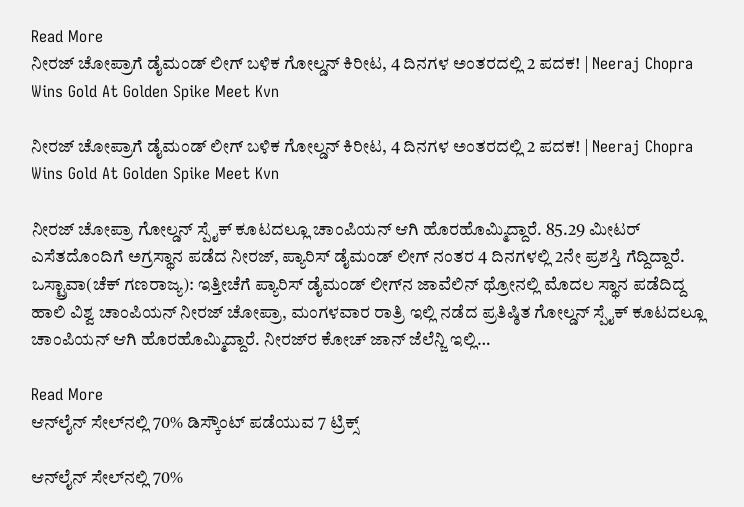Read More
ನೀರಜ್‌ ಚೋಪ್ರಾಗೆ ಡೈಮಂಡ್‌ ಲೀಗ್ ಬಳಿಕ ಗೋಲ್ಡನ್‌ ಕಿರೀಟ, 4 ದಿನಗಳ ಅಂತರದಲ್ಲಿ 2 ಪದಕ! | Neeraj Chopra Wins Gold At Golden Spike Meet Kvn

ನೀರಜ್‌ ಚೋಪ್ರಾಗೆ ಡೈಮಂಡ್‌ ಲೀಗ್ ಬಳಿಕ ಗೋಲ್ಡನ್‌ ಕಿರೀಟ, 4 ದಿನಗಳ ಅಂತರದಲ್ಲಿ 2 ಪದಕ! | Neeraj Chopra Wins Gold At Golden Spike Meet Kvn

ನೀರಜ್‌ ಚೋಪ್ರಾ ಗೋಲ್ಡನ್‌ ಸ್ಪೈಕ್‌ ಕೂಟದಲ್ಲೂ ಚಾಂಪಿಯನ್‌ ಆಗಿ ಹೊರಹೊಮ್ಮಿದ್ದಾರೆ. 85.29 ಮೀಟರ್‌ ಎಸೆತದೊಂದಿಗೆ ಅಗ್ರಸ್ಥಾನ ಪಡೆದ ನೀರಜ್, ಪ್ಯಾರಿಸ್ ಡೈಮಂಡ್ ಲೀಗ್ ನಂತರ 4 ದಿನಗಳಲ್ಲಿ 2ನೇ ಪ್ರಶಸ್ತಿ ಗೆದ್ದಿದ್ದಾರೆ. ಒಸ್ಟ್ರಾವಾ(ಚೆಕ್‌ ಗಣರಾಜ್ಯ): ಇತ್ತೀಚೆಗೆ ಪ್ಯಾರಿಸ್‌ ಡೈಮಂಡ್‌ ಲೀಗ್‌ನ ಜಾವೆಲಿನ್‌ ಥ್ರೋನಲ್ಲಿ ಮೊದಲ ಸ್ಥಾನ ಪಡೆದಿದ್ದ ಹಾಲಿ ವಿಶ್ವ ಚಾಂಪಿಯನ್‌ ನೀರಜ್‌ ಚೋಪ್ರಾ, ಮಂಗಳವಾರ ರಾತ್ರಿ ಇಲ್ಲಿ ನಡೆದ ಪ್ರತಿಷ್ಠಿತ ಗೋಲ್ಡನ್‌ ಸ್ಪೈಕ್‌ ಕೂಟದಲ್ಲೂ ಚಾಂಪಿಯನ್‌ ಆಗಿ ಹೊರಹೊಮ್ಮಿದ್ದಾರೆ. ನೀರಜ್‌ರ ಕೋಚ್‌ ಜಾನ್‌ ಜೆಲೆನ್ಜಿ ಇಲ್ಲಿ…

Read More
ಆನ್‌ಲೈನ್ ಸೇಲ್‌ನಲ್ಲಿ 70% ಡಿಸ್ಕೌಂಟ್ ಪಡೆಯುವ 7 ಟ್ರಿಕ್ಸ್

ಆನ್‌ಲೈನ್ ಸೇಲ್‌ನಲ್ಲಿ 70%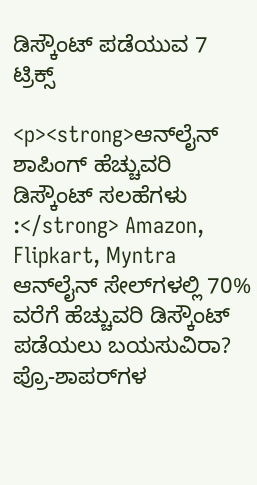ಡಿಸ್ಕೌಂಟ್ ಪಡೆಯುವ 7 ಟ್ರಿಕ್ಸ್

<p><strong>ಆನ್‌ಲೈನ್ ಶಾಪಿಂಗ್ ಹೆಚ್ಚುವರಿ ಡಿಸ್ಕೌಂಟ್ ಸಲಹೆಗಳು :</strong> Amazon, Flipkart, Myntra ಆನ್‌ಲೈನ್ ಸೇಲ್‌ಗಳಲ್ಲಿ 70% ವರೆಗೆ ಹೆಚ್ಚುವರಿ ಡಿಸ್ಕೌಂಟ್ ಪಡೆಯಲು ಬಯಸುವಿರಾ? ಪ್ರೊ-ಶಾಪರ್‌ಗಳ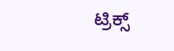ಟ್ರಿಕ್ಸ್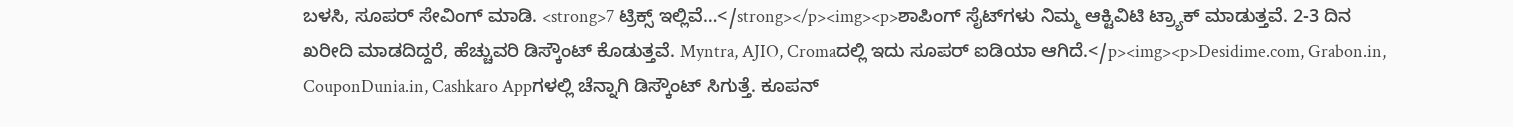ಬಳಸಿ, ಸೂಪರ್ ಸೇವಿಂಗ್ ಮಾಡಿ. <strong>7 ಟ್ರಿಕ್ಸ್ ಇಲ್ಲಿವೆ…</strong></p><img><p>ಶಾಪಿಂಗ್ ಸೈಟ್‌ಗಳು ನಿಮ್ಮ ಆಕ್ಟಿವಿಟಿ ಟ್ರ್ಯಾಕ್ ಮಾಡುತ್ತವೆ. 2-3 ದಿನ ಖರೀದಿ ಮಾಡದಿದ್ದರೆ, ಹೆಚ್ಚುವರಿ ಡಿಸ್ಕೌಂಟ್ ಕೊಡುತ್ತವೆ. Myntra, AJIO, Cromaದಲ್ಲಿ ಇದು ಸೂಪರ್ ಐಡಿಯಾ ಆಗಿದೆ.</p><img><p>Desidime.com, Grabon.in, CouponDunia.in, Cashkaro Appಗಳಲ್ಲಿ ಚೆನ್ನಾಗಿ ಡಿಸ್ಕೌಂಟ್ ಸಿಗುತ್ತೆ. ಕೂಪನ್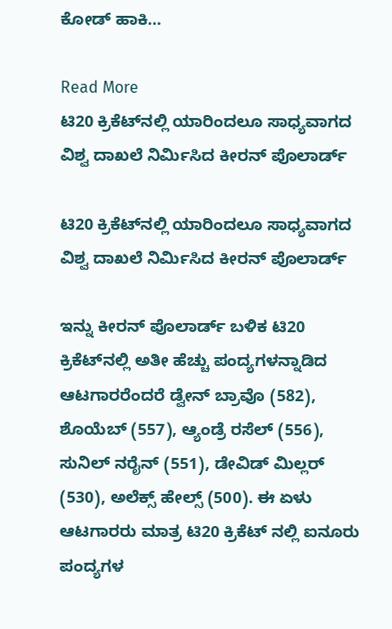ಕೋಡ್ ಹಾಕಿ…

Read More
ಟಿ20 ಕ್ರಿಕೆಟ್‌ನಲ್ಲಿ ಯಾರಿಂದಲೂ ಸಾಧ್ಯವಾಗದ ವಿಶ್ವ ದಾಖಲೆ ನಿರ್ಮಿಸಿದ ಕೀರನ್ ಪೊಲಾರ್ಡ್

ಟಿ20 ಕ್ರಿಕೆಟ್‌ನಲ್ಲಿ ಯಾರಿಂದಲೂ ಸಾಧ್ಯವಾಗದ ವಿಶ್ವ ದಾಖಲೆ ನಿರ್ಮಿಸಿದ ಕೀರನ್ ಪೊಲಾರ್ಡ್

ಇನ್ನು ಕೀರನ್ ಪೊಲಾರ್ಡ್ ಬಳಿಕ ಟಿ20 ಕ್ರಿಕೆಟ್‌ನಲ್ಲಿ ಅತೀ ಹೆಚ್ಚು ಪಂದ್ಯಗಳನ್ನಾಡಿದ ಆಟಗಾರರೆಂದರೆ ಡ್ವೇನ್ ಬ್ರಾವೊ (582), ಶೊಯೆಬ್ (557), ಆ್ಯಂಡ್ರೆ ರಸೆಲ್ (556), ಸುನಿಲ್ ನರೈನ್ (551), ಡೇವಿಡ್ ಮಿಲ್ಲರ್ (530), ಅಲೆಕ್ಸ್ ಹೇಲ್ಸ್ (500). ಈ ಏಳು ಆಟಗಾರರು ಮಾತ್ರ ಟಿ20 ಕ್ರಿಕೆಟ್ ನಲ್ಲಿ ಐನೂರು ಪಂದ್ಯಗಳ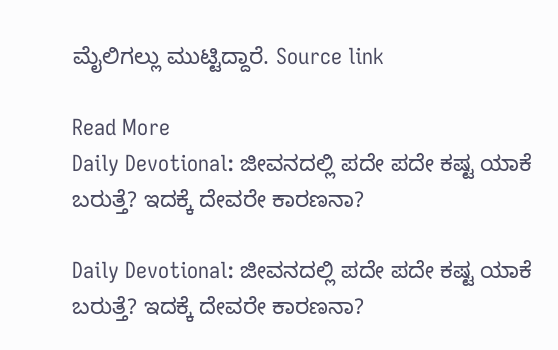ಮೈಲಿಗಲ್ಲು ಮುಟ್ಟಿದ್ದಾರೆ. Source link

Read More
Daily Devotional: ಜೀವನದಲ್ಲಿ ಪದೇ ಪದೇ ಕಷ್ಟ ಯಾಕೆ ಬರುತ್ತೆ? ಇದಕ್ಕೆ ದೇವರೇ ಕಾರಣನಾ?

Daily Devotional: ಜೀವನದಲ್ಲಿ ಪದೇ ಪದೇ ಕಷ್ಟ ಯಾಕೆ ಬರುತ್ತೆ? ಇದಕ್ಕೆ ದೇವರೇ ಕಾರಣನಾ?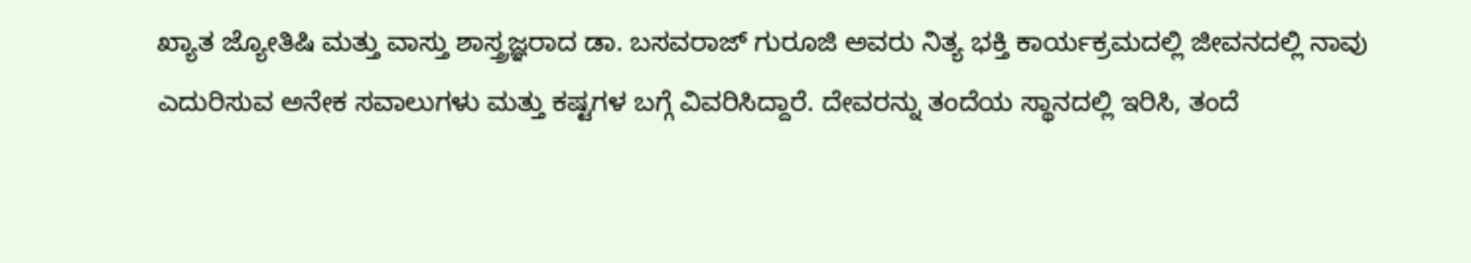ಖ್ಯಾತ ಜ್ಯೋತಿಷಿ ಮತ್ತು ವಾಸ್ತು ಶಾಸ್ತ್ರಜ್ಞರಾದ ಡಾ. ಬಸವರಾಜ್ ಗುರೂಜಿ ಅವರು ನಿತ್ಯ ಭಕ್ತಿ ಕಾರ್ಯಕ್ರಮದಲ್ಲಿ ಜೀವನದಲ್ಲಿ ನಾವು ಎದುರಿಸುವ ಅನೇಕ ಸವಾಲುಗಳು ಮತ್ತು ಕಷ್ಟಗಳ ಬಗ್ಗೆ ವಿವರಿಸಿದ್ದಾರೆ. ದೇವರನ್ನು ತಂದೆಯ ಸ್ಥಾನದಲ್ಲಿ ಇರಿಸಿ, ತಂದೆ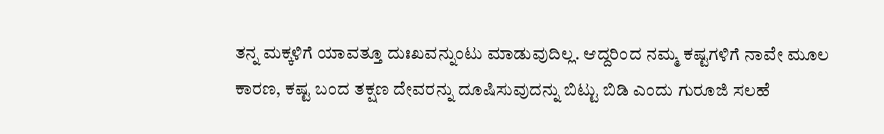ತನ್ನ ಮಕ್ಕಳಿಗೆ ಯಾವತ್ತೂ ದುಃಖವನ್ನುಂಟು ಮಾಡುವುದಿಲ್ಲ. ಆದ್ದರಿಂದ ನಮ್ಮ ಕಷ್ಟಗಳಿಗೆ ನಾವೇ ಮೂಲ ಕಾರಣ, ಕಷ್ಟ ಬಂದ ತಕ್ಷಣ ದೇವರನ್ನು ದೂಷಿಸುವುದನ್ನು ಬಿಟ್ಟು ಬಿಡಿ ಎಂದು ಗುರೂಜಿ ಸಲಹೆ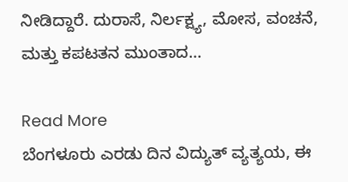ನೀಡಿದ್ದಾರೆ. ದುರಾಸೆ, ನಿರ್ಲಕ್ಷ್ಯ, ಮೋಸ, ವಂಚನೆ, ಮತ್ತು ಕಪಟತನ ಮುಂತಾದ…

Read More
ಬೆಂಗಳೂರು ಎರಡು ದಿನ ವಿದ್ಯುತ್ ವ್ಯತ್ಯಯ, ಈ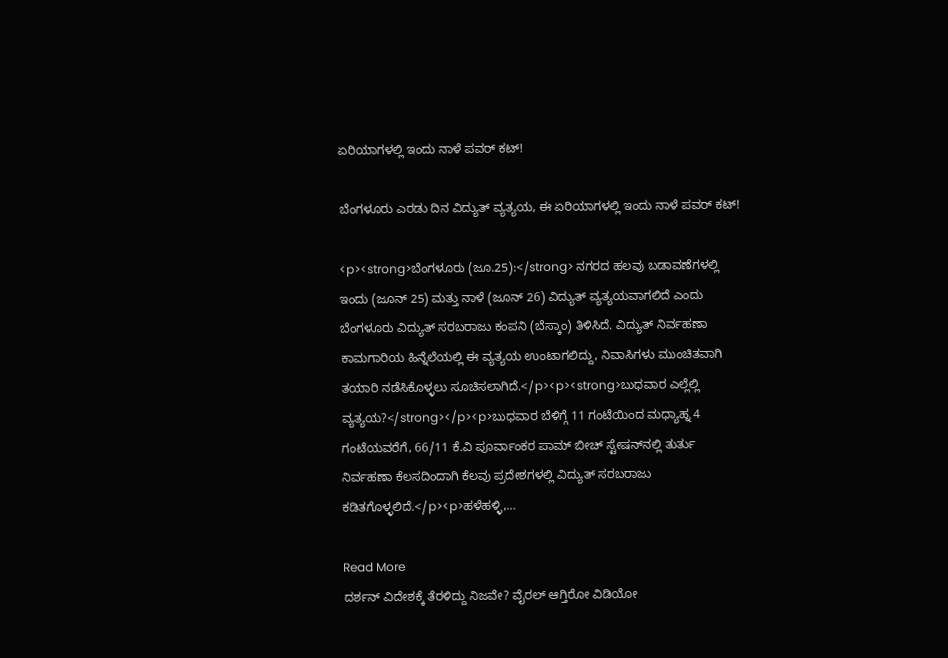ಏರಿಯಾಗಳಲ್ಲಿ ಇಂದು ನಾಳೆ ಪವರ್ ಕಟ್!

ಬೆಂಗಳೂರು ಎರಡು ದಿನ ವಿದ್ಯುತ್ ವ್ಯತ್ಯಯ, ಈ ಏರಿಯಾಗಳಲ್ಲಿ ಇಂದು ನಾಳೆ ಪವರ್ ಕಟ್!

<p><strong>ಬೆಂಗಳೂರು (ಜೂ.25):</strong> ನಗರದ ಹಲವು ಬಡಾವಣೆಗಳಲ್ಲಿ ಇಂದು (ಜೂನ್ 25) ಮತ್ತು ನಾಳೆ (ಜೂನ್ 26) ವಿದ್ಯುತ್ ವ್ಯತ್ಯಯವಾಗಲಿದೆ ಎಂದು ಬೆಂಗಳೂರು ವಿದ್ಯುತ್ ಸರಬರಾಜು ಕಂಪನಿ (ಬೆಸ್ಕಾಂ) ತಿಳಿಸಿದೆ. ವಿದ್ಯುತ್ ನಿರ್ವಹಣಾ ಕಾಮಗಾರಿಯ ಹಿನ್ನೆಲೆಯಲ್ಲಿ ಈ ವ್ಯತ್ಯಯ ಉಂಟಾಗಲಿದ್ದು, ನಿವಾಸಿಗಳು ಮುಂಚಿತವಾಗಿ ತಯಾರಿ ನಡೆಸಿಕೊಳ್ಳಲು ಸೂಚಿಸಲಾಗಿದೆ.</p><p><strong>ಬುಧವಾರ ಎಲ್ಲೆಲ್ಲಿ ವ್ಯತ್ಯಯ?</strong></p><p>ಬುಧವಾರ ಬೆಳಿಗ್ಗೆ 11 ಗಂಟೆಯಿಂದ ಮಧ್ಯಾಹ್ನ 4 ಗಂಟೆಯವರೆಗೆ, 66/11 ಕೆ.ವಿ ಪೂರ್ವಾಂಕರ ಪಾಮ್ ಬೀಚ್ ಸ್ಟೇಷನ್‌ನಲ್ಲಿ ತುರ್ತು ನಿರ್ವಹಣಾ ಕೆಲಸದಿಂದಾಗಿ ಕೆಲವು ಪ್ರದೇಶಗಳಲ್ಲಿ ವಿದ್ಯುತ್ ಸರಬರಾಜು ಕಡಿತಗೊಳ್ಳಲಿದೆ.</p><p>ಹಳೆಹಳ್ಳಿ,…

Read More
ದರ್ಶನ್ ವಿದೇಶಕ್ಕೆ ತೆರಳಿದ್ದು ನಿಜವೇ? ವೈರಲ್ ಆಗ್ತಿರೋ ವಿಡಿಯೋ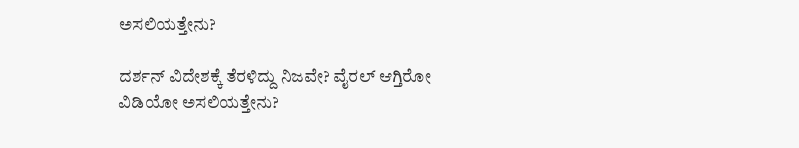ಅಸಲಿಯತ್ತೇನು?

ದರ್ಶನ್ ವಿದೇಶಕ್ಕೆ ತೆರಳಿದ್ದು ನಿಜವೇ? ವೈರಲ್ ಆಗ್ತಿರೋ ವಿಡಿಯೋ ಅಸಲಿಯತ್ತೇನು?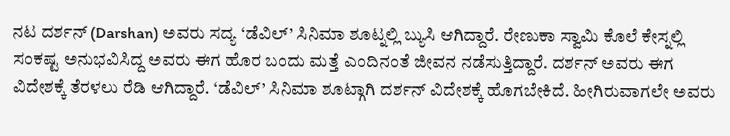ನಟ ದರ್ಶನ್ (Darshan) ಅವರು ಸದ್ಯ ‘ಡೆವಿಲ್’ ಸಿನಿಮಾ ಶೂಟ್ನಲ್ಲಿ ಬ್ಯುಸಿ ಆಗಿದ್ದಾರೆ. ರೇಣುಕಾ ಸ್ವಾಮಿ ಕೊಲೆ ಕೇಸ್ನಲ್ಲಿ ಸಂಕಷ್ಟ ಅನುಭವಿಸಿದ್ದ ಅವರು ಈಗ ಹೊರ ಬಂದು ಮತ್ತೆ ಎಂದಿನಂತೆ ಜೀವನ ನಡೆಸುತ್ತಿದ್ದಾರೆ. ದರ್ಶನ್ ಅವರು ಈಗ ವಿದೇಶಕ್ಕೆ ತೆರಳಲು ರೆಡಿ ಆಗಿದ್ದಾರೆ. ‘ಡೆವಿಲ್’ ಸಿನಿಮಾ ಶೂಟ್ಗಾಗಿ ದರ್ಶನ್ ವಿದೇಶಕ್ಕೆ ಹೊಗಬೇಕಿದೆ. ಹೀಗಿರುವಾಗಲೇ ಅವರು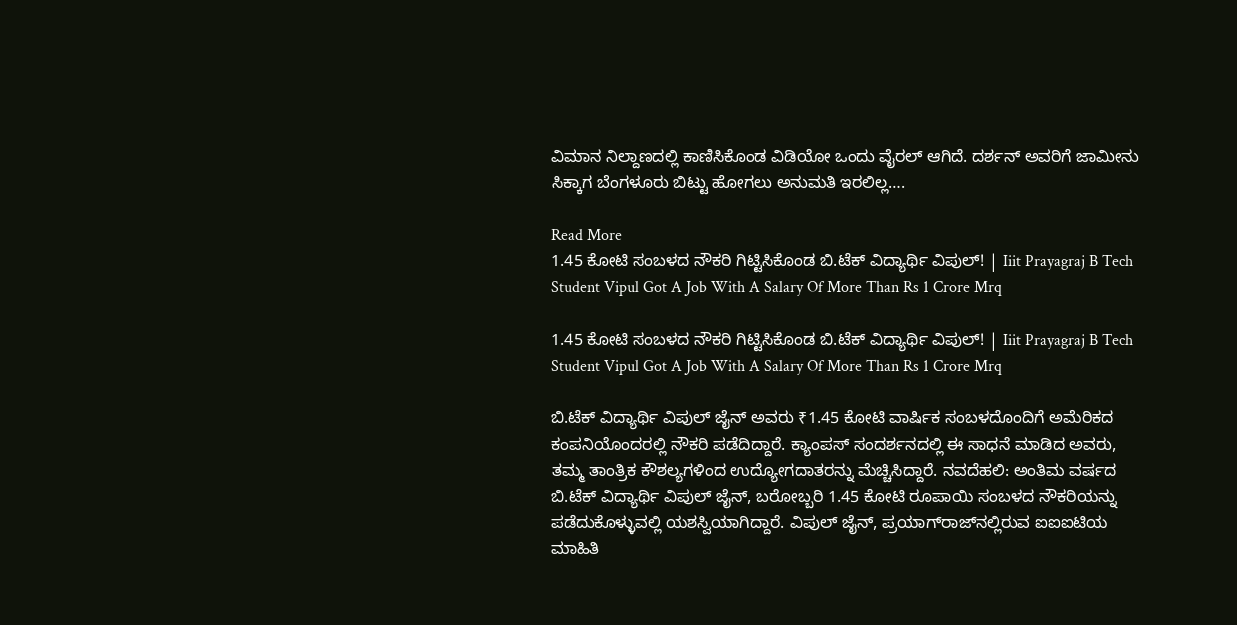ವಿಮಾನ ನಿಲ್ದಾಣದಲ್ಲಿ ಕಾಣಿಸಿಕೊಂಡ ವಿಡಿಯೋ ಒಂದು ವೈರಲ್ ಆಗಿದೆ. ದರ್ಶನ್ ಅವರಿಗೆ ಜಾಮೀನು ಸಿಕ್ಕಾಗ ಬೆಂಗಳೂರು ಬಿಟ್ಟು ಹೋಗಲು ಅನುಮತಿ ಇರಲಿಲ್ಲ….

Read More
1.45 ಕೋಟಿ ಸಂಬಳದ ನೌಕರಿ ಗಿಟ್ಟಿಸಿಕೊಂಡ ಬಿ.ಟೆಕ್ ವಿದ್ಯಾರ್ಥಿ ವಿಪುಲ್! | Iiit Prayagraj B Tech Student Vipul Got A Job With A Salary Of More Than Rs 1 Crore Mrq

1.45 ಕೋಟಿ ಸಂಬಳದ ನೌಕರಿ ಗಿಟ್ಟಿಸಿಕೊಂಡ ಬಿ.ಟೆಕ್ ವಿದ್ಯಾರ್ಥಿ ವಿಪುಲ್! | Iiit Prayagraj B Tech Student Vipul Got A Job With A Salary Of More Than Rs 1 Crore Mrq

ಬಿ.ಟೆಕ್ ವಿದ್ಯಾರ್ಥಿ ವಿಪುಲ್ ಜೈನ್ ಅವರು ₹1.45 ಕೋಟಿ ವಾರ್ಷಿಕ ಸಂಬಳದೊಂದಿಗೆ ಅಮೆರಿಕದ ಕಂಪನಿಯೊಂದರಲ್ಲಿ ನೌಕರಿ ಪಡೆದಿದ್ದಾರೆ. ಕ್ಯಾಂಪಸ್ ಸಂದರ್ಶನದಲ್ಲಿ ಈ ಸಾಧನೆ ಮಾಡಿದ ಅವರು, ತಮ್ಮ ತಾಂತ್ರಿಕ ಕೌಶಲ್ಯಗಳಿಂದ ಉದ್ಯೋಗದಾತರನ್ನು ಮೆಚ್ಚಿಸಿದ್ದಾರೆ. ನವದೆಹಲಿ: ಅಂತಿಮ ವರ್ಷದ ಬಿ.ಟೆಕ್ ವಿದ್ಯಾರ್ಥಿ ವಿಪುಲ್ ಜೈನ್, ಬರೋಬ್ಬರಿ 1.45 ಕೋಟಿ ರೂಪಾಯಿ ಸಂಬಳದ ನೌಕರಿಯನ್ನು ಪಡೆದುಕೊಳ್ಳುವಲ್ಲಿ ಯಶಸ್ವಿಯಾಗಿದ್ದಾರೆ. ವಿಪುಲ್ ಜೈನ್, ಪ್ರಯಾಗ್‌ರಾಜ್‌ನಲ್ಲಿರುವ ಐಐಐಟಿಯ ಮಾಹಿತಿ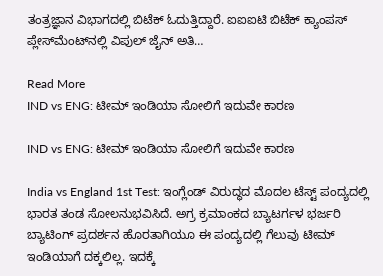ತಂತ್ರಜ್ಞಾನ ವಿಭಾಗದಲ್ಲಿ ಬಿಟೆಕ್ ಓದುತ್ತಿದ್ದಾರೆ. ಐಐಐಟಿ ಬಿಟೆಕ್‌ ಕ್ಯಾಂಪಸ್‌ ಪ್ಲೇಸ್‌ಮೆಂಟ್‌ನಲ್ಲಿ ವಿಪುಲ್ ಜೈನ್ ಅತಿ…

Read More
IND vs ENG: ಟೀಮ್ ಇಂಡಿಯಾ ಸೋಲಿಗೆ ಇದುವೇ ಕಾರಣ

IND vs ENG: ಟೀಮ್ ಇಂಡಿಯಾ ಸೋಲಿಗೆ ಇದುವೇ ಕಾರಣ

India vs England 1st Test: ಇಂಗ್ಲೆಂಡ್ ವಿರುದ್ಧದ ಮೊದಲ ಟೆಸ್ಟ್ ಪಂದ್ಯದಲ್ಲಿ ಭಾರತ ತಂಡ ಸೋಲನುಭವಿಸಿದೆ. ಅಗ್ರ ಕ್ರಮಾಂಕದ ಬ್ಯಾಟರ್ಗಳ ಭರ್ಜರಿ ಬ್ಯಾಟಿಂಗ್ ಪ್ರದರ್ಶನ ಹೊರತಾಗಿಯೂ ಈ ಪಂದ್ಯದಲ್ಲಿ ಗೆಲುವು ಟೀಮ್ ಇಂಡಿಯಾಗೆ ದಕ್ಕಲಿಲ್ಲ. ಇದಕ್ಕೆ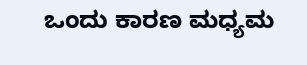ಒಂದು ಕಾರಣ ಮಧ್ಯಮ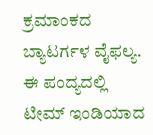ಕ್ರಮಾಂಕದ ಬ್ಯಾಟರ್ಗಳ ವೈಫಲ್ಯ. ಈ ಪಂದ್ಯದಲ್ಲಿ ಟೀಮ್ ಇಂಡಿಯಾದ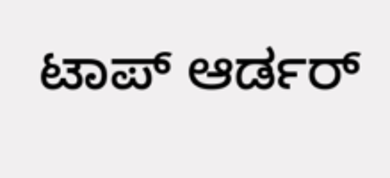ಟಾಪ್ ಆರ್ಡರ್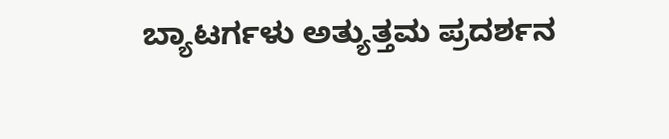ಬ್ಯಾಟರ್ಗಳು ಅತ್ಯುತ್ತಮ ಪ್ರದರ್ಶನ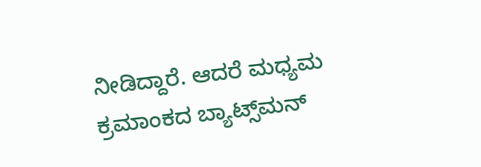ನೀಡಿದ್ದಾರೆ. ಆದರೆ ಮಧ್ಯಮ ಕ್ರಮಾಂಕದ ಬ್ಯಾಟ್ಸ್‌ಮನ್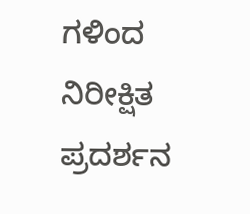ಗಳಿಂದ ನಿರೀಕ್ಷಿತ ಪ್ರದರ್ಶನ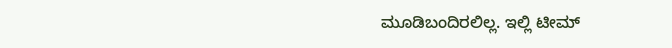ಮೂಡಿಬಂದಿರಲಿಲ್ಲ. ಇಲ್ಲಿ ಟೀಮ್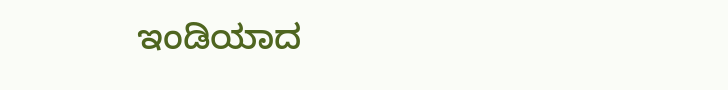ಇಂಡಿಯಾದ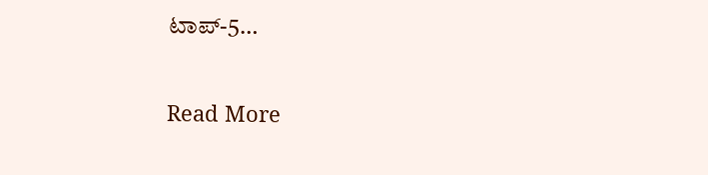ಟಾಪ್-5…

Read More